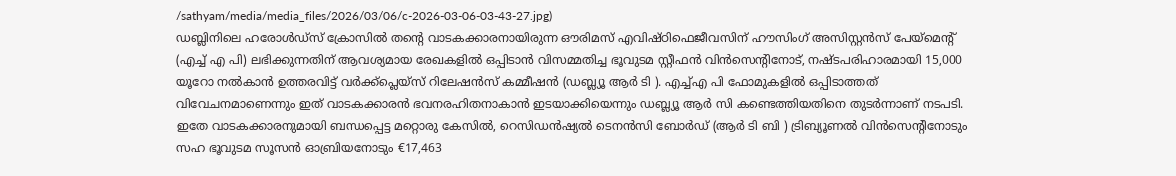/sathyam/media/media_files/2026/03/06/c-2026-03-06-03-43-27.jpg)
ഡബ്ലിനിലെ ഹരോൾഡ്സ് ക്രോസിൽ തൻ്റെ വാടകക്കാരനായിരുന്ന ഔരിമസ് എവിഷ്ഠിഫെജീവസിന് ഹൗസിംഗ് അസിസ്റ്റൻസ് പേയ്മെന്റ് (എച്ച് എ പി) ലഭിക്കുന്നതിന് ആവശ്യമായ രേഖകളിൽ ഒപ്പിടാൻ വിസമ്മതിച്ച ഭൂവുടമ സ്റ്റീഫൻ വിൻസെന്റിനോട്, നഷ്ടപരിഹാരമായി 15,000 യൂറോ നൽകാൻ ഉത്തരവിട്ട് വർക്ക്പ്ലെയ്സ് റിലേഷൻസ് കമ്മീഷൻ (ഡബ്ല്യൂ ആർ ടി ). എച്ച്എ പി ഫോമുകളിൽ ഒപ്പിടാത്തത് വിവേചനമാണെന്നും ഇത് വാടകക്കാരൻ ഭവനരഹിതനാകാൻ ഇടയാക്കിയെന്നും ഡബ്ല്യൂ ആർ സി കണ്ടെത്തിയതിനെ തുടർന്നാണ് നടപടി. ഇതേ വാടകക്കാരനുമായി ബന്ധപ്പെട്ട മറ്റൊരു കേസിൽ, റെസിഡൻഷ്യൽ ടെനൻസി ബോർഡ് (ആർ ടി ബി ) ട്രിബ്യൂണൽ വിൻസെന്റിനോടും സഹ ഭൂവുടമ സൂസൻ ഓബ്രിയനോടും €17,463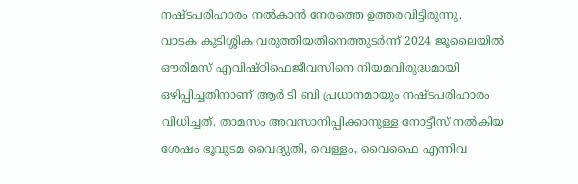നഷ്ടപരിഹാരം നൽകാൻ നേരത്തെ ഉത്തരവിട്ടിരുന്നു.
വാടക കുടിശ്ശിക വരുത്തിയതിനെത്തുടർന്ന് 2024 ജൂലൈയിൽ ഔരിമസ് എവിഷ്ഠിഫെജീവസിനെ നിയമവിരുദ്ധമായി ഒഴിപ്പിച്ചതിനാണ് ആർ ടി ബി പ്രധാനമായും നഷ്ടപരിഹാരം വിധിച്ചത്. താമസം അവസാനിപ്പിക്കാനുള്ള നോട്ടീസ് നൽകിയ ശേഷം ഭൂവുടമ വൈദ്യുതി, വെള്ളം, വൈഫൈ എന്നിവ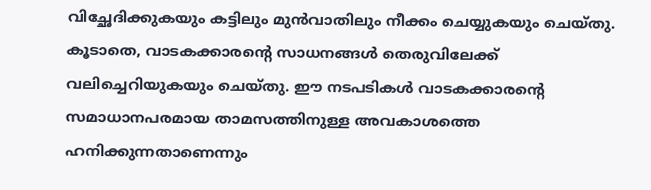വിച്ഛേദിക്കുകയും കട്ടിലും മുൻവാതിലും നീക്കം ചെയ്യുകയും ചെയ്തു. കൂടാതെ, വാടകക്കാരന്റെ സാധനങ്ങൾ തെരുവിലേക്ക് വലിച്ചെറിയുകയും ചെയ്തു. ഈ നടപടികൾ വാടകക്കാരന്റെ സമാധാനപരമായ താമസത്തിനുള്ള അവകാശത്തെ ഹനിക്കുന്നതാണെന്നും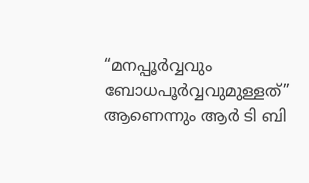“മനപ്പൂർവ്വവും ബോധപൂർവ്വവുമുള്ളത്” ആണെന്നും ആർ ടി ബി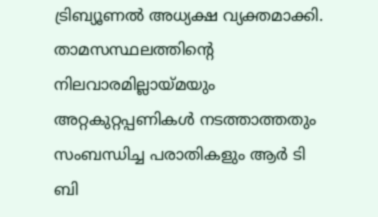ട്രിബ്യൂണൽ അധ്യക്ഷ വ്യക്തമാക്കി.
താമസസ്ഥലത്തിന്റെ നിലവാരമില്ലായ്മയും അറ്റകുറ്റപ്പണികൾ നടത്താത്തതും സംബന്ധിച്ച പരാതികളും ആർ ടി ബി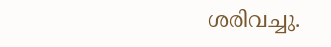ശരിവച്ചു.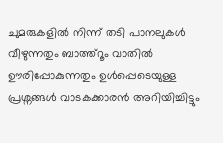ചുമരുകളിൽ നിന്ന് തടി പാനലുകൾ വീഴുന്നതും ബാത്ത്റൂം വാതിൽ ഊരിപ്പോകുന്നതും ഉൾപ്പെടെയുള്ള പ്രശ്നങ്ങൾ വാടകക്കാരൻ അറിയിച്ചിട്ടും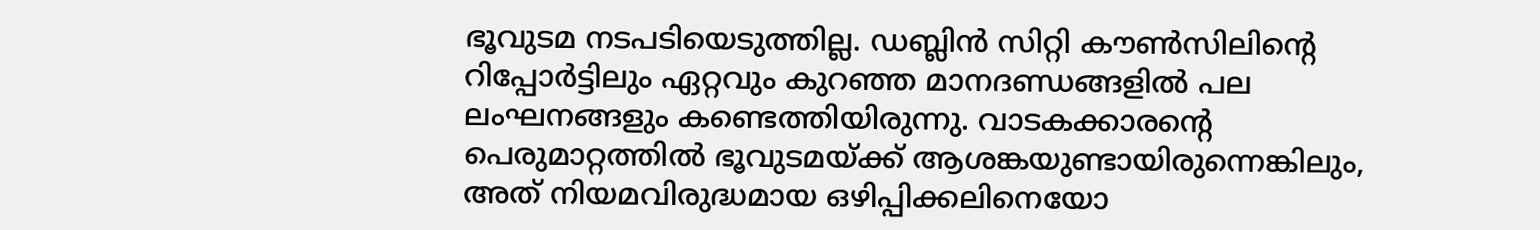ഭൂവുടമ നടപടിയെടുത്തില്ല. ഡബ്ലിൻ സിറ്റി കൗൺസിലിന്റെ റിപ്പോർട്ടിലും ഏറ്റവും കുറഞ്ഞ മാനദണ്ഡങ്ങളിൽ പല ലംഘനങ്ങളും കണ്ടെത്തിയിരുന്നു. വാടകക്കാരന്റെ പെരുമാറ്റത്തിൽ ഭൂവുടമയ്ക്ക് ആശങ്കയുണ്ടായിരുന്നെങ്കിലും, അത് നിയമവിരുദ്ധമായ ഒഴിപ്പിക്കലിനെയോ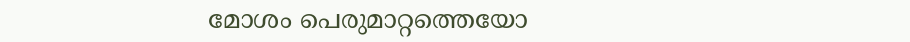മോശം പെരുമാറ്റത്തെയോ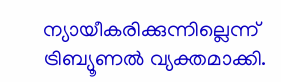ന്യായീകരിക്കുന്നില്ലെന്ന് ട്രിബ്യൂണൽ വ്യക്തമാക്കി.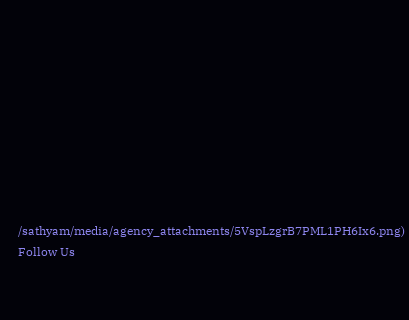/sathyam/media/agency_attachments/5VspLzgrB7PML1PH6Ix6.png)
Follow Us